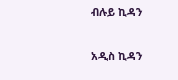ብሉይ ኪዳን

አዲስ ኪዳን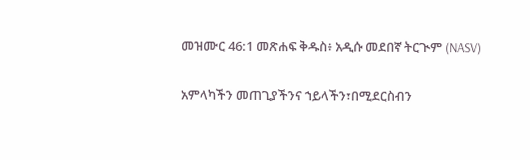መዝሙር 46:1 መጽሐፍ ቅዱስ፥ አዲሱ መደበኛ ትርጒም (NASV)

አምላካችን መጠጊያችንና ኀይላችን፣በሚደርስብን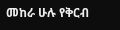መከራ ሁሉ የቅርብ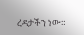ረዳታችን ነው።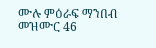ሙሉ ምዕራፍ ማንበብ መዝሙር 46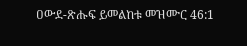ዐውደ-ጽሑፍ ይመልከቱ መዝሙር 46:1